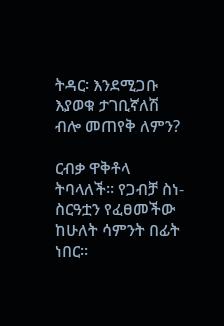ትዳር፡ እንደሚጋቡ እያወቁ ታገቢኛለሽ ብሎ መጠየቅ ለምን?

ርብቃ ዋቅቶላ ትባላለች። የጋብቻ ስነ-ስርዓቷን የፈፀመችው ከሁለት ሳምንት በፊት ነበር።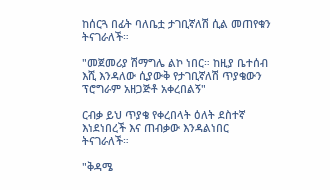ከሰርጓ በፊት ባለቤቷ ታገቢኛለሽ ሲል መጠየቁን ትናገራለች።

"መጀመሪያ ሽማግሌ ልኮ ነበር። ከዚያ ቤተሰብ እሺ እንዳለው ሲያውቅ የታገቢኛለሽ ጥያቄውን ፕሮግራም አዘጋጅቶ አቀረበልኝ"

ርብቃ ይህ ጥያቄ የቀረበላት ዕለት ደስተኛ እነደነበረች እና ጠብቃው እንዳልነበር ትናገራለች።

"ቅዳሜ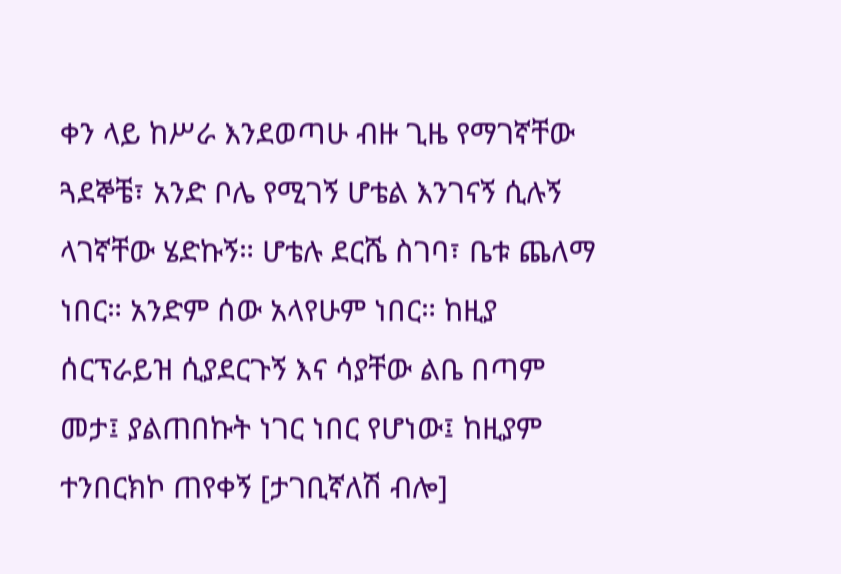ቀን ላይ ከሥራ እንደወጣሁ ብዙ ጊዜ የማገኛቸው ጓደኞቼ፣ አንድ ቦሌ የሚገኝ ሆቴል እንገናኝ ሲሉኝ ላገኛቸው ሄድኩኝ። ሆቴሉ ደርሼ ስገባ፣ ቤቱ ጨለማ ነበር። አንድም ሰው አላየሁም ነበር። ከዚያ ሰርፕራይዝ ሲያደርጉኝ እና ሳያቸው ልቤ በጣም መታ፤ ያልጠበኩት ነገር ነበር የሆነው፤ ከዚያም ተንበርክኮ ጠየቀኝ [ታገቢኛለሽ ብሎ]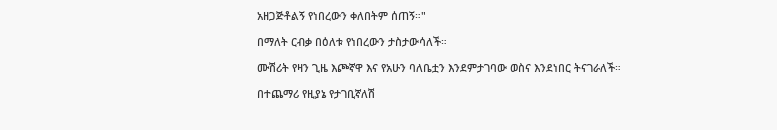አዘጋጅቶልኝ የነበረውን ቀለበትም ሰጠኝ።"

በማለት ርብቃ በዕለቱ የነበረውን ታስታውሳለች።

ሙሽሪት የዛን ጊዜ እጮኛዋ እና የአሁን ባለቤቷን እንደምታገባው ወስና እንደነበር ትናገራለች።

በተጨማሪ የዚያኔ የታገቢኛለሽ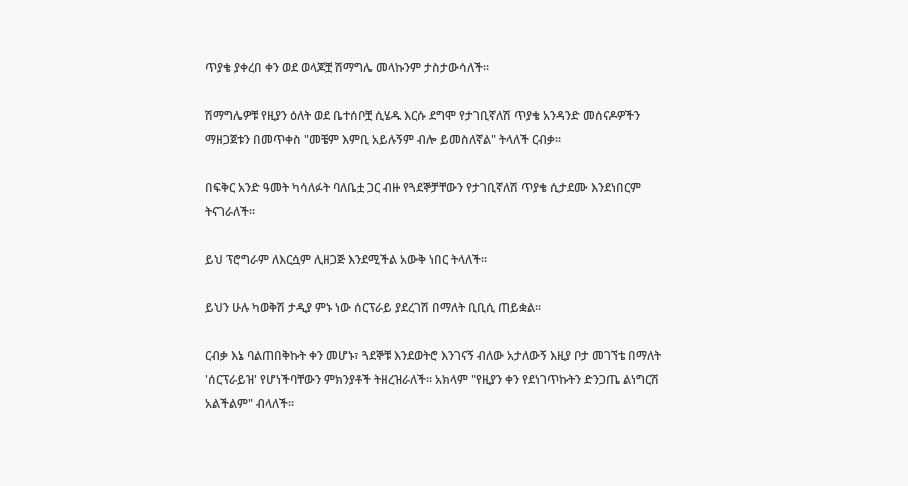ጥያቄ ያቀረበ ቀን ወደ ወላጆቿ ሽማግሌ መላኩንም ታስታውሳለች።

ሽማግሌዎቹ የዚያን ዕለት ወደ ቤተሰቦቿ ሲሄዱ እርሱ ደግሞ የታገቢኛለሽ ጥያቄ አንዳንድ መሰናዶዎችን ማዘጋጀቱን በመጥቀስ "መቼም እምቢ አይሉኝም ብሎ ይመስለኛል" ትላለች ርብቃ።

በፍቅር አንድ ዓመት ካሳለፉት ባለቤቷ ጋር ብዙ የጓደኞቻቸውን የታገቢኛለሽ ጥያቄ ሲታደሙ እንደነበርም ትናገራለች።

ይህ ፕሮግራም ለእርሷም ሊዘጋጅ እንደሚችል አውቅ ነበር ትላለች።

ይህን ሁሉ ካወቅሽ ታዲያ ምኑ ነው ሰርፕራይ ያደረገሽ በማለት ቢቢሲ ጠይቋል።

ርብቃ እኔ ባልጠበቅኩት ቀን መሆኑ፣ ጓደኞቹ እንደወትሮ እንገናኝ ብለው አታለውኝ እዚያ ቦታ መገኘቴ በማለት 'ሰርፕራይዝ' የሆነችባቸውን ምክንያቶች ትዘረዝራለች። አክላም "የዚያን ቀን የደነገጥኩትን ድንጋጤ ልነግርሽ አልችልም" ብላለች።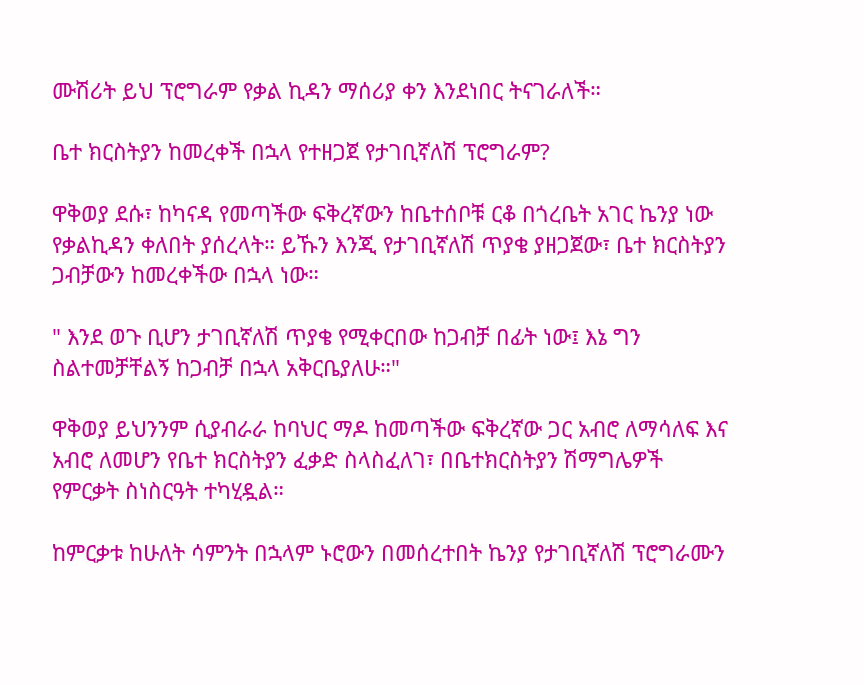ሙሽሪት ይህ ፕሮግራም የቃል ኪዳን ማሰሪያ ቀን እንደነበር ትናገራለች።

ቤተ ክርስትያን ከመረቀች በኋላ የተዘጋጀ የታገቢኛለሽ ፕሮግራም?

ዋቅወያ ደሱ፣ ከካናዳ የመጣችው ፍቅረኛውን ከቤተሰቦቹ ርቆ በጎረቤት አገር ኬንያ ነው የቃልኪዳን ቀለበት ያሰረላት። ይኹን እንጂ የታገቢኛለሽ ጥያቄ ያዘጋጀው፣ ቤተ ክርስትያን ጋብቻውን ከመረቀችው በኋላ ነው።

" እንደ ወጉ ቢሆን ታገቢኛለሽ ጥያቄ የሚቀርበው ከጋብቻ በፊት ነው፤ እኔ ግን ስልተመቻቸልኝ ከጋብቻ በኋላ አቅርቤያለሁ።"

ዋቅወያ ይህንንም ሲያብራራ ከባህር ማዶ ከመጣችው ፍቅረኛው ጋር አብሮ ለማሳለፍ እና አብሮ ለመሆን የቤተ ክርስትያን ፈቃድ ስላስፈለገ፣ በቤተክርስትያን ሽማግሌዎች የምርቃት ስነስርዓት ተካሂዷል።

ከምርቃቱ ከሁለት ሳምንት በኋላም ኑሮውን በመሰረተበት ኬንያ የታገቢኛለሽ ፕሮግራሙን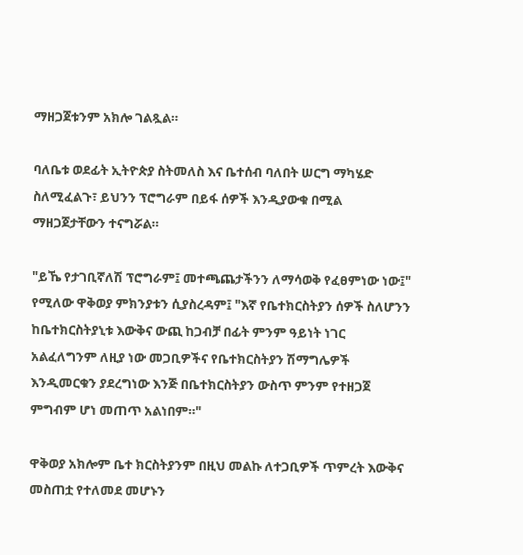ማዘጋጀቱንም አክሎ ገልጿል።

ባለቤቱ ወደፊት ኢትዮጵያ ስትመለስ እና ቤተሰብ ባለበት ሠርግ ማካሄድ ስለሚፈልጉ፣ ይህንን ፕሮግራም በይፋ ሰዎች እንዲያውቁ በሚል ማዘጋጀታቸውን ተናግሯል።

"ይኼ የታገቢኛለሽ ፕሮግራም፤ መተጫጨታችንን ለማሳወቅ የፈፀምነው ነው፤" የሚለው ዋቅወያ ምክንያቱን ሲያስረዳም፤ "እኛ የቤተክርስትያን ሰዎች ስለሆንን ከቤተክርስትያኒቱ እውቅና ውጪ ከጋብቻ በፊት ምንም ዓይነት ነገር አልፈለግንም ለዚያ ነው መጋቢዎችና የቤተክርስትያን ሽማግሌዎች እንዲመርቁን ያደረግነው እንጅ በቤተክርስትያን ውስጥ ምንም የተዘጋጀ ምግብም ሆነ መጠጥ አልነበም።"

ዋቅወያ አክሎም ቤተ ክርስትያንም በዚህ መልኩ ለተጋቢዎች ጥምረት እውቅና መስጠቷ የተለመደ መሆኑን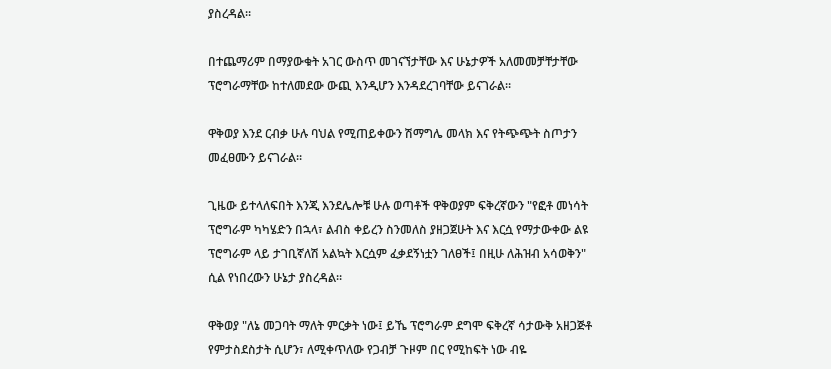ያስረዳል።

በተጨማሪም በማያውቁት አገር ውስጥ መገናኘታቸው እና ሁኔታዎች አለመመቻቸታቸው ፕሮግራማቸው ከተለመደው ውጪ እንዲሆን እንዳደረገባቸው ይናገራል።

ዋቅወያ እንደ ርብቃ ሁሉ ባህል የሚጠይቀውን ሽማግሌ መላክ እና የትጭጭት ስጦታን መፈፀሙን ይናገራል።

ጊዜው ይተላለፍበት እንጂ እንደሌሎቹ ሁሉ ወጣቶች ዋቅወያም ፍቅረኛውን "የፎቶ መነሳት ፕሮግራም ካካሄድን በኋላ፣ ልብስ ቀይረን ስንመለስ ያዘጋጀሁት እና እርሷ የማታውቀው ልዩ ፕሮግራም ላይ ታገቢኛለሽ አልኳት እርሷም ፈቃደኝነቷን ገለፀች፤ በዚሁ ለሕዝብ አሳወቅን" ሲል የነበረውን ሁኔታ ያስረዳል።

ዋቅወያ "ለኔ መጋባት ማለት ምርቃት ነው፤ ይኼ ፕሮግራም ደግሞ ፍቅረኛ ሳታውቅ አዘጋጅቶ የምታስደስታት ሲሆን፣ ለሚቀጥለው የጋብቻ ጉዞም በር የሚከፍት ነው ብዬ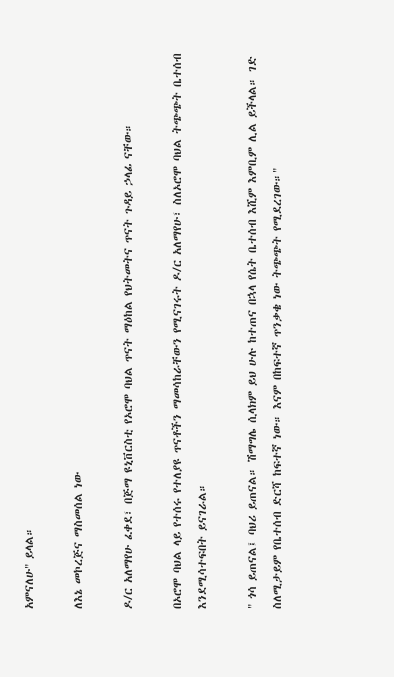አምናለሁ" ይላል።

ለእኔ መኮረጅና ማስመሰል ነው

ዶ/ር አለማየሁ ፈቀደ፣ በጅማ ዩኒቨርስቲ የኦሮሞ ባህል ጥናት ማዕከል የህትመትና ጥናት ጉዳይ ኃላፊ ናቸው።

በኦሮሞ ባህል ላይ የተሰሩ የተለያዩ ጥናቶችን ማመሳከራቸውን የሚናገሩት ዶ/ር አለማየሁ፣ ስለኦሮሞ ባህል ትጭጭት ቤተሰብ እንደሚሳተፍበት ይናገራል።

" ጎሳ ይጠናል፤ ባህሪ ይጠናል። ሽማግሌ ሲላክም ይህ ሁሉ ከተጠና በኋላ የሴት ቤተሰብ እሺም እምቢም ሊል ይችላል። ገድ ስለሚታይም የቤተሰብ ድርሻ ከፍተኛ ነው። እናም በከፍተኛ ጥንቃቄ ነው ትጭጭት የሚደረገው።"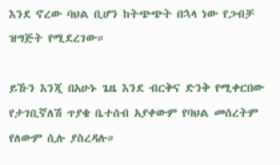እንደ ኖረው ባህል ቢሆን ከትጭጭት በኋላ ነው የጋብቻ ዝግጅት የሚደረገው።

ይኹን እንጂ በአሁኑ ጌዜ እንደ ብርቅና ድንቅ የሚቀርበው የታገቢኛለሽ ጥያቄ ቤተሰብ አያቀውም የባህል መሰረትም የለውም ሲሉ ያስረዳሉ።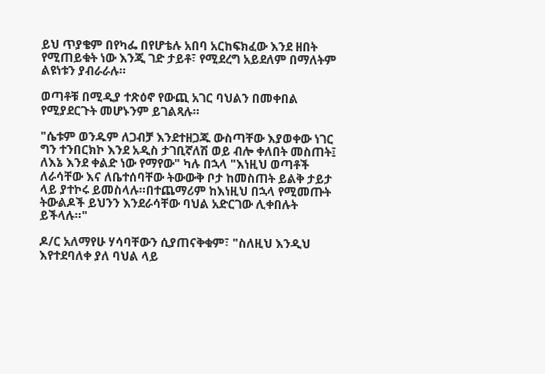ይህ ጥያቄም በየካፌ በየሆቴሉ አበባ አርከፍክፈው እንደ ዘበት የሚጠይቁት ነው እንጂ ገድ ታይቶ፣ የሚደረግ አይደለም በማለትም ልዩነቱን ያብራራሉ።

ወጣቶቹ በሚዲያ ተጽዕኖ የውጪ አገር ባህልን በመቀበል የሚያደርጉት መሆኑንም ይገልጻሉ።

"ሴቱም ወንዱም ለጋብቻ እንደተዘጋጁ ውስጣቸው እያወቀው ነገር ግን ተንበርክኮ እንደ አዲስ ታገቢኛለሽ ወይ ብሎ ቀለበት መስጠት፤ ለእኔ እንደ ቀልድ ነው የማየው" ካሉ በኋላ "እነዚህ ወጣቶች ለራሳቸው እና ለቤተሰባቸው ትውውቅ ቦታ ከመስጠት ይልቅ ታይታ ላይ ያተኮሩ ይመስላሉ።በተጨማሪም ከእነዚህ በኋላ የሚመጡት ትውልዶች ይህንን እንደራሳቸው ባህል አድርገው ሊቀበሉት ይችላሉ።"

ዶ/ር አለማየሁ ሃሳባቸውን ሲያጠናቅቁም፣ "ስለዚህ እንዲህ እየተደባለቀ ያለ ባህል ላይ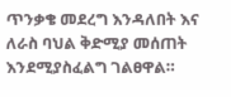ጥንቃቄ መደረግ እንዳለበት እና ለራስ ባህል ቅድሚያ መሰጠት እንደሚያስፈልግ ገልፀዋል።